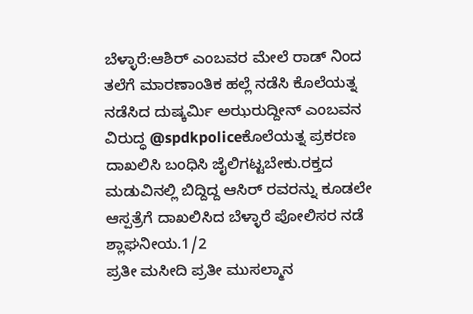ಬೆಳ್ಳಾರೆ:ಆಶಿರ್ ಎಂಬವರ ಮೇಲೆ ರಾಡ್ ನಿಂದ ತಲೆಗೆ ಮಾರಣಾಂತಿಕ ಹಲ್ಲೆ ನಡೆಸಿ ಕೊಲೆಯತ್ನ ನಡೆಸಿದ ದುಷ್ಕರ್ಮಿ ಅಝರುದ್ದೀನ್ ಎಂಬವನ ವಿರುದ್ಧ @spdkpoliceಕೊಲೆಯತ್ನ ಪ್ರಕರಣ ದಾಖಲಿಸಿ ಬಂಧಿಸಿ ಜೈಲಿಗಟ್ಟಬೇಕು.ರಕ್ತದ ಮಡುವಿನಲ್ಲಿ ಬಿದ್ದಿದ್ದ ಆಸಿರ್ ರವರನ್ನು ಕೂಡಲೇ ಆಸ್ಪತ್ರೆಗೆ ದಾಖಲಿಸಿದ ಬೆಳ್ಳಾರೆ ಪೋಲಿಸರ ನಡೆ ಶ್ಲಾಘನೀಯ.1/2
ಪ್ರತೀ ಮಸೀದಿ ಪ್ರತೀ ಮುಸಲ್ಮಾನ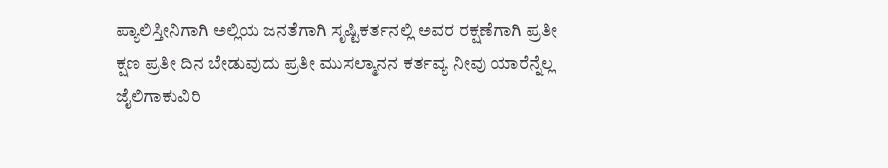ಪ್ಯಾಲಿಸ್ತೀನಿಗಾಗಿ ಅಲ್ಲಿಯ ಜನತೆಗಾಗಿ ಸೃಷ್ಟಿಕರ್ತನಲ್ಲಿ ಅವರ ರಕ್ಷಣೆಗಾಗಿ ಪ್ರತೀ ಕ್ಷಣ ಪ್ರತೀ ದಿನ ಬೇಡುವುದು ಪ್ರತೀ ಮುಸಲ್ಮಾನನ ಕರ್ತವ್ಯ ನೀವು ಯಾರೆನ್ನೆಲ್ಲ ಜೈಲಿಗಾಕುವಿರಿ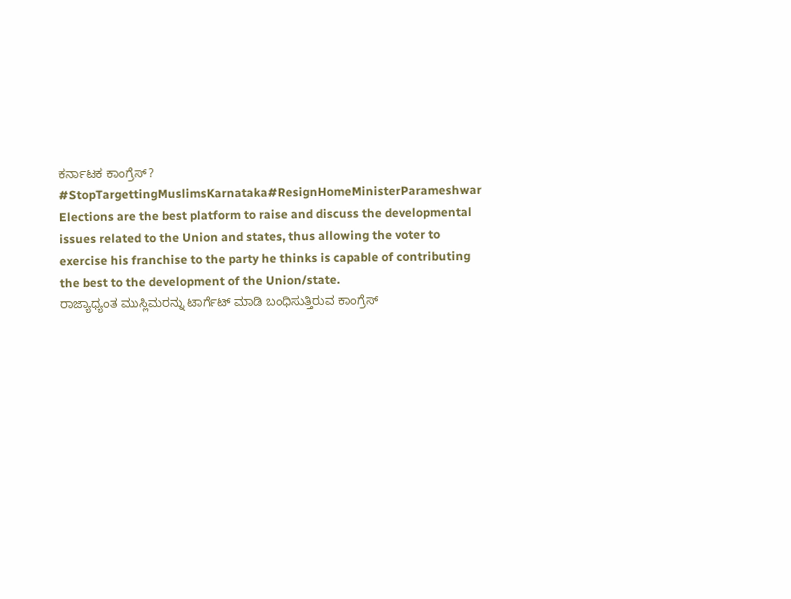ಕರ್ನಾಟಕ ಕಾಂಗ್ರೆಸ್?
#StopTargettingMuslimsKarnataka#ResignHomeMinisterParameshwar
Elections are the best platform to raise and discuss the developmental issues related to the Union and states, thus allowing the voter to exercise his franchise to the party he thinks is capable of contributing the best to the development of the Union/state.
ರಾಜ್ಯಾಧ್ಯಂತ ಮುಸ್ಲಿಮರನ್ನು ಟಾರ್ಗೆಟ್ ಮಾಡಿ ಬಂಧಿಸುತ್ತಿರುವ ಕಾಂಗ್ರೆಸ್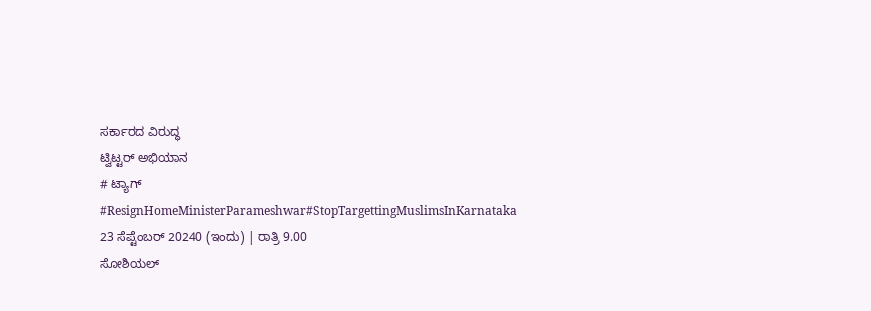ಸರ್ಕಾರದ ವಿರುದ್ಧ
ಟ್ವಿಟ್ಟರ್ ಅಭಿಯಾನ
# ಟ್ಯಾಗ್
#ResignHomeMinisterParameshwar#StopTargettingMuslimsInKarnataka
23 ಸೆಪ್ಟೆಂಬರ್ 20240 (ಇಂದು) | ರಾತ್ರಿ 9.00
ಸೋಶಿಯಲ್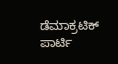ಡೆಮಾಕ್ರಟಿಕ್ ಪಾರ್ಟಿ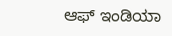ಆಫ್ ಇಂಡಿಯಾ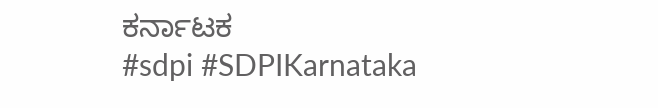ಕರ್ನಾಟಕ
#sdpi #SDPIKarnataka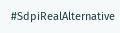#SdpiRealAlternative